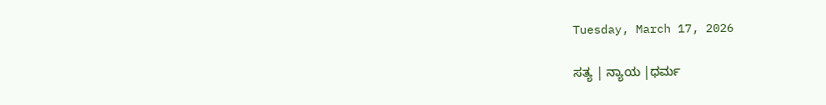Tuesday, March 17, 2026

ಸತ್ಯ | ನ್ಯಾಯ |ಧರ್ಮ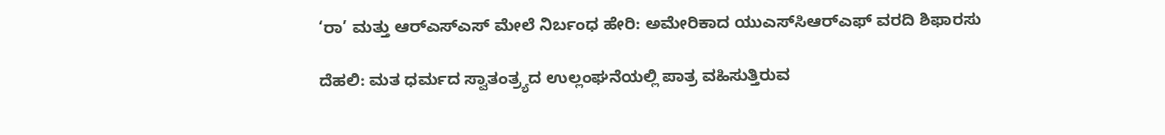‘ರಾ’ ಮತ್ತು ಆರ್‌ಎಸ್‌ಎಸ್ ಮೇಲೆ ನಿರ್ಬಂಧ ಹೇರಿ: ಅಮೇರಿಕಾದ ಯುಎಸ್‌ಸಿಆರ್‌ಎಫ್ ವರದಿ ಶಿಫಾರಸು

ದೆಹಲಿ: ಮತ ಧರ್ಮದ ಸ್ವಾತಂತ್ರ್ಯದ ಉಲ್ಲಂಘನೆಯಲ್ಲಿ ಪಾತ್ರ ವಹಿಸುತ್ತಿರುವ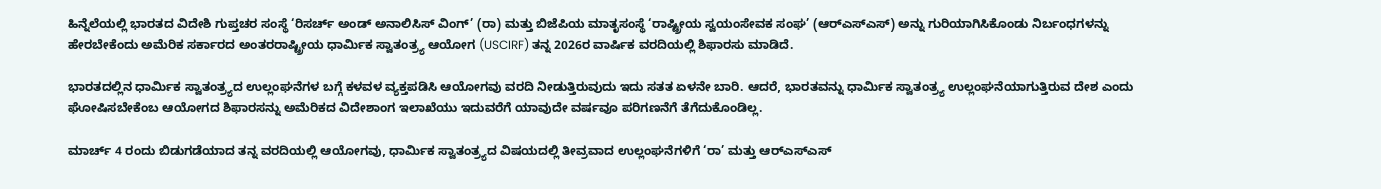ಹಿನ್ನೆಲೆಯಲ್ಲಿ ಭಾರತದ ವಿದೇಶಿ ಗುಪ್ತಚರ ಸಂಸ್ಥೆ ‘ರಿಸರ್ಚ್ ಅಂಡ್ ಅನಾಲಿಸಿಸ್ ವಿಂಗ್’ (ರಾ) ಮತ್ತು ಬಿಜೆಪಿಯ ಮಾತೃಸಂಸ್ಥೆ ‘ರಾಷ್ಟ್ರೀಯ ಸ್ವಯಂಸೇವಕ ಸಂಘ’ (ಆರ್‌ಎಸ್‌ಎಸ್) ಅನ್ನು ಗುರಿಯಾಗಿಸಿಕೊಂಡು ನಿರ್ಬಂಧಗಳನ್ನು ಹೇರಬೇಕೆಂದು ಅಮೆರಿಕ ಸರ್ಕಾರದ ಅಂತರರಾಷ್ಟ್ರೀಯ ಧಾರ್ಮಿಕ ಸ್ವಾತಂತ್ರ್ಯ ಆಯೋಗ (USCIRF) ತನ್ನ 2026ರ ವಾರ್ಷಿಕ ವರದಿಯಲ್ಲಿ ಶಿಫಾರಸು ಮಾಡಿದೆ.

ಭಾರತದಲ್ಲಿನ ಧಾರ್ಮಿಕ ಸ್ವಾತಂತ್ರ್ಯದ ಉಲ್ಲಂಘನೆಗಳ ಬಗ್ಗೆ ಕಳವಳ ವ್ಯಕ್ತಪಡಿಸಿ ಆಯೋಗವು ವರದಿ ನೀಡುತ್ತಿರುವುದು ಇದು ಸತತ ಏಳನೇ ಬಾರಿ. ಆದರೆ, ಭಾರತವನ್ನು ಧಾರ್ಮಿಕ ಸ್ವಾತಂತ್ರ್ಯ ಉಲ್ಲಂಘನೆಯಾಗುತ್ತಿರುವ ದೇಶ ಎಂದು ಘೋಷಿಸಬೇಕೆಂಬ ಆಯೋಗದ ಶಿಫಾರಸನ್ನು ಅಮೆರಿಕದ ವಿದೇಶಾಂಗ ಇಲಾಖೆಯು ಇದುವರೆಗೆ ಯಾವುದೇ ವರ್ಷವೂ ಪರಿಗಣನೆಗೆ ತೆಗೆದುಕೊಂಡಿಲ್ಲ.

ಮಾರ್ಚ್ 4 ರಂದು ಬಿಡುಗಡೆಯಾದ ತನ್ನ ವರದಿಯಲ್ಲಿ ಆಯೋಗವು, ಧಾರ್ಮಿಕ ಸ್ವಾತಂತ್ರ್ಯದ ವಿಷಯದಲ್ಲಿ ತೀವ್ರವಾದ ಉಲ್ಲಂಘನೆಗಳಿಗೆ ‘ರಾ’ ಮತ್ತು ಆರ್‌ಎಸ್‌ಎಸ್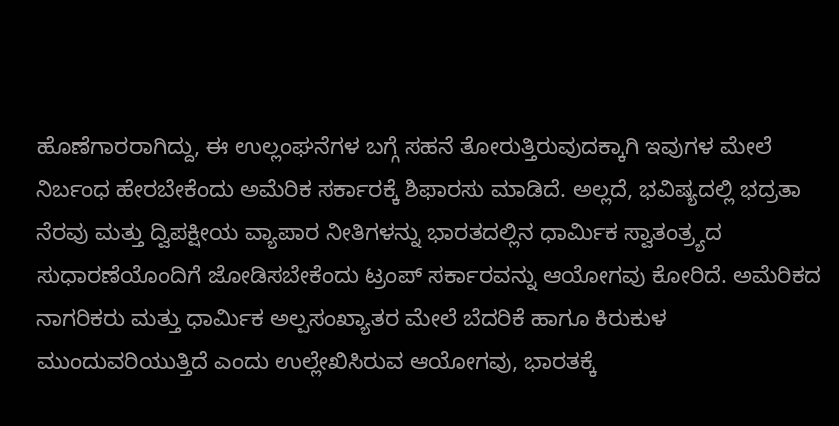ಹೊಣೆಗಾರರಾಗಿದ್ದು, ಈ ಉಲ್ಲಂಘನೆಗಳ ಬಗ್ಗೆ ಸಹನೆ ತೋರುತ್ತಿರುವುದಕ್ಕಾಗಿ ಇವುಗಳ ಮೇಲೆ ನಿರ್ಬಂಧ ಹೇರಬೇಕೆಂದು ಅಮೆರಿಕ ಸರ್ಕಾರಕ್ಕೆ ಶಿಫಾರಸು ಮಾಡಿದೆ. ಅಲ್ಲದೆ, ಭವಿಷ್ಯದಲ್ಲಿ ಭದ್ರತಾ ನೆರವು ಮತ್ತು ದ್ವಿಪಕ್ಷೀಯ ವ್ಯಾಪಾರ ನೀತಿಗಳನ್ನು ಭಾರತದಲ್ಲಿನ ಧಾರ್ಮಿಕ ಸ್ವಾತಂತ್ರ್ಯದ ಸುಧಾರಣೆಯೊಂದಿಗೆ ಜೋಡಿಸಬೇಕೆಂದು ಟ್ರಂಪ್ ಸರ್ಕಾರವನ್ನು ಆಯೋಗವು ಕೋರಿದೆ. ಅಮೆರಿಕದ ನಾಗರಿಕರು ಮತ್ತು ಧಾರ್ಮಿಕ ಅಲ್ಪಸಂಖ್ಯಾತರ ಮೇಲೆ ಬೆದರಿಕೆ ಹಾಗೂ ಕಿರುಕುಳ ಮುಂದುವರಿಯುತ್ತಿದೆ ಎಂದು ಉಲ್ಲೇಖಿಸಿರುವ ಆಯೋಗವು, ಭಾರತಕ್ಕೆ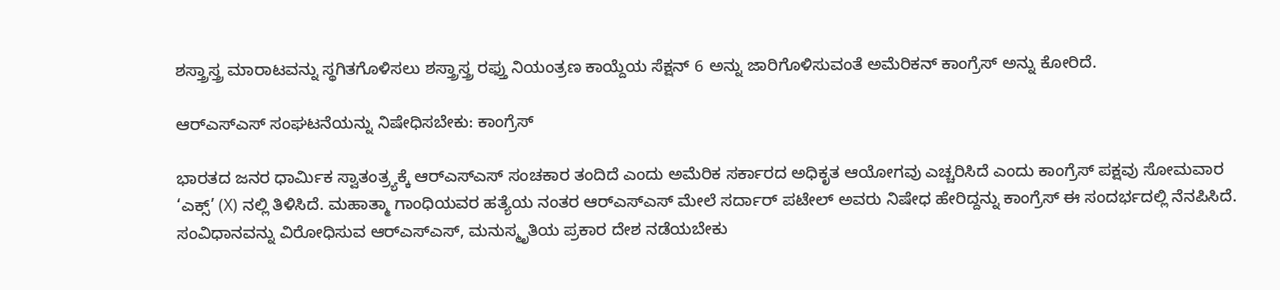ಶಸ್ತ್ರಾಸ್ತ್ರ ಮಾರಾಟವನ್ನು ಸ್ಥಗಿತಗೊಳಿಸಲು ಶಸ್ತ್ರಾಸ್ತ್ರ ರಫ್ತು ನಿಯಂತ್ರಣ ಕಾಯ್ದೆಯ ಸೆಕ್ಷನ್ 6 ಅನ್ನು ಜಾರಿಗೊಳಿಸುವಂತೆ ಅಮೆರಿಕನ್ ಕಾಂಗ್ರೆಸ್ ಅನ್ನು ಕೋರಿದೆ.

ಆರ್‌ಎಸ್‌ಎಸ್ ಸಂಘಟನೆಯನ್ನು ನಿಷೇಧಿಸಬೇಕು: ಕಾಂಗ್ರೆಸ್

ಭಾರತದ ಜನರ ಧಾರ್ಮಿಕ ಸ್ವಾತಂತ್ರ್ಯಕ್ಕೆ ಆರ್‌ಎಸ್‌ಎಸ್ ಸಂಚಕಾರ ತಂದಿದೆ ಎಂದು ಅಮೆರಿಕ ಸರ್ಕಾರದ ಅಧಿಕೃತ ಆಯೋಗವು ಎಚ್ಚರಿಸಿದೆ ಎಂದು ಕಾಂಗ್ರೆಸ್ ಪಕ್ಷವು ಸೋಮವಾರ ‘ಎಕ್ಸ್’ (X) ನಲ್ಲಿ ತಿಳಿಸಿದೆ. ಮಹಾತ್ಮಾ ಗಾಂಧಿಯವರ ಹತ್ಯೆಯ ನಂತರ ಆರ್‌ಎಸ್‌ಎಸ್ ಮೇಲೆ ಸರ್ದಾರ್ ಪಟೇಲ್ ಅವರು ನಿಷೇಧ ಹೇರಿದ್ದನ್ನು ಕಾಂಗ್ರೆಸ್ ಈ ಸಂದರ್ಭದಲ್ಲಿ ನೆನಪಿಸಿದೆ. ಸಂವಿಧಾನವನ್ನು ವಿರೋಧಿಸುವ ಆರ್‌ಎಸ್‌ಎಸ್, ಮನುಸ್ಮೃತಿಯ ಪ್ರಕಾರ ದೇಶ ನಡೆಯಬೇಕು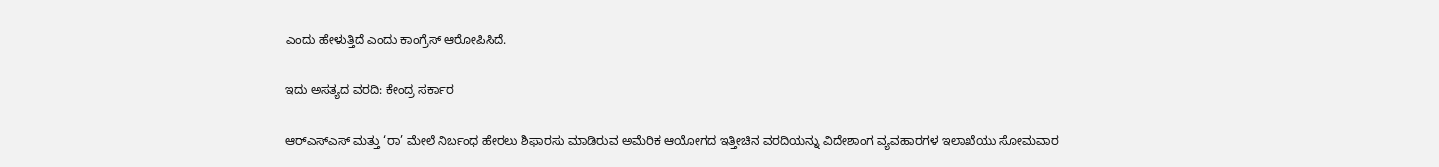ಎಂದು ಹೇಳುತ್ತಿದೆ ಎಂದು ಕಾಂಗ್ರೆಸ್ ಆರೋಪಿಸಿದೆ.

ಇದು ಅಸತ್ಯದ ವರದಿ: ಕೇಂದ್ರ ಸರ್ಕಾರ

ಆರ್‌ಎಸ್‌ಎಸ್ ಮತ್ತು ‘ರಾ’ ಮೇಲೆ ನಿರ್ಬಂಧ ಹೇರಲು ಶಿಫಾರಸು ಮಾಡಿರುವ ಅಮೆರಿಕ ಆಯೋಗದ ಇತ್ತೀಚಿನ ವರದಿಯನ್ನು ವಿದೇಶಾಂಗ ವ್ಯವಹಾರಗಳ ಇಲಾಖೆಯು ಸೋಮವಾರ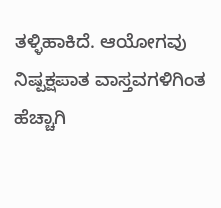ತಳ್ಳಿಹಾಕಿದೆ. ಆಯೋಗವು ನಿಷ್ಪಕ್ಷಪಾತ ವಾಸ್ತವಗಳಿಗಿಂತ ಹೆಚ್ಚಾಗಿ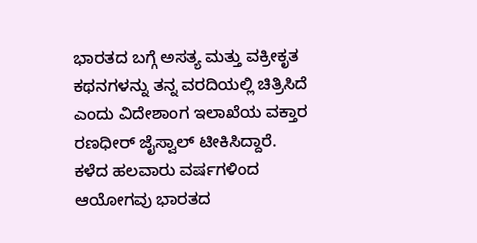ಭಾರತದ ಬಗ್ಗೆ ಅಸತ್ಯ ಮತ್ತು ವಕ್ರೀಕೃತ ಕಥನಗಳನ್ನು ತನ್ನ ವರದಿಯಲ್ಲಿ ಚಿತ್ರಿಸಿದೆ ಎಂದು ವಿದೇಶಾಂಗ ಇಲಾಖೆಯ ವಕ್ತಾರ ರಣಧೀರ್ ಜೈಸ್ವಾಲ್ ಟೀಕಿಸಿದ್ದಾರೆ. ಕಳೆದ ಹಲವಾರು ವರ್ಷಗಳಿಂದ ಆಯೋಗವು ಭಾರತದ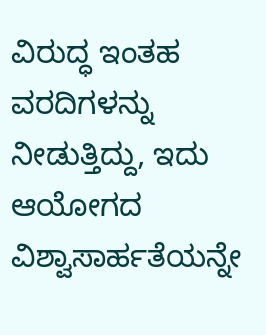ವಿರುದ್ಧ ಇಂತಹ ವರದಿಗಳನ್ನು ನೀಡುತ್ತಿದ್ದು, ಇದು ಆಯೋಗದ ವಿಶ್ವಾಸಾರ್ಹತೆಯನ್ನೇ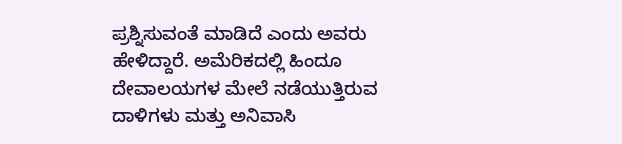ಪ್ರಶ್ನಿಸುವಂತೆ ಮಾಡಿದೆ ಎಂದು ಅವರು ಹೇಳಿದ್ದಾರೆ. ಅಮೆರಿಕದಲ್ಲಿ ಹಿಂದೂ ದೇವಾಲಯಗಳ ಮೇಲೆ ನಡೆಯುತ್ತಿರುವ ದಾಳಿಗಳು ಮತ್ತು ಅನಿವಾಸಿ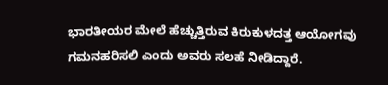ಭಾರತೀಯರ ಮೇಲೆ ಹೆಚ್ಚುತ್ತಿರುವ ಕಿರುಕುಳದತ್ತ ಆಯೋಗವು ಗಮನಹರಿಸಲಿ ಎಂದು ಅವರು ಸಲಹೆ ನೀಡಿದ್ದಾರೆ.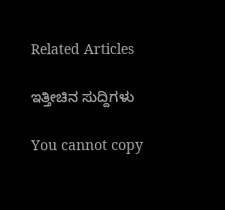Related Articles

ಇತ್ತೀಚಿನ ಸುದ್ದಿಗಳು

You cannot copy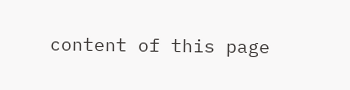content of this page